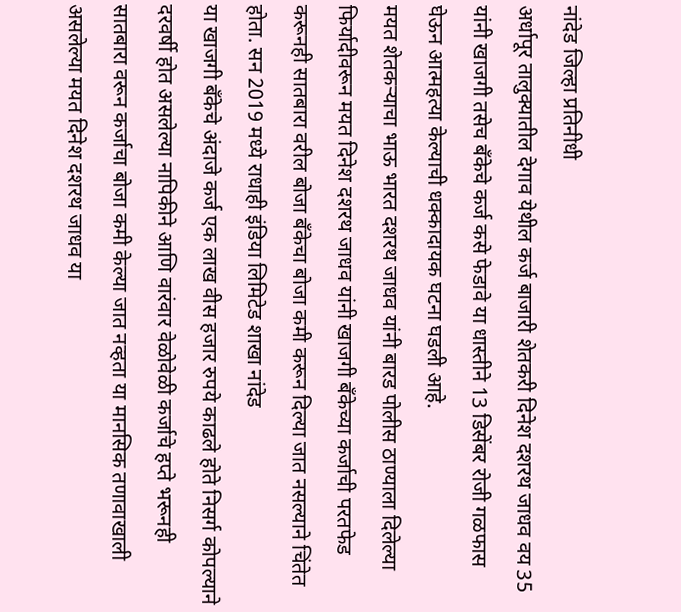नांदेड जिल्हा प्रतिनीधी
अर्धापूर तालुक्यातील देगाव येथील कर्ज बाजारी शेतकरी दिनेश दशरथ जाधव वय 35 यांनी खाजगी तसेच बँकेचे कर्ज कसे फेडावे या धास्तीने 13 डिसेंबर रोजी गळफास घेऊन आत्महत्या केल्याची धक्कादायक घटना घडली आहे.
मयत शेतकऱ्याचा भाऊ भारत दशरथ जाधव यांनी बारड पोलीस ठाण्याला दिलेल्या फिर्यादीवरून मयत दिनेश दशरथ जाधव यांनी खाजगी बँकेच्या कर्जाची परतफेड करूनही सातबारा वरील बोजा बँकेचा बोजा कमी करून दिल्या जात नसल्याने चिंतेत होता. सन 2019 मध्ये राधाही इंडिया लिमिटेड शाखा नांदेड
या खाजगी बँकेचे अंदाजे कर्ज एक लाख वीस हजार रुपये काढले होते निसर्ग कोपल्याने दरवर्षी होत असलेल्या नापिकीने आणि वारंवार वेळोवेळी कर्जाचे हप्ते भरूनही सातबारा वरून कर्जाचा बोजा कमी केल्या जात नव्हता या मानसिक तणावाखाली असलेल्या मयत दिनेश दशरथ जाधव या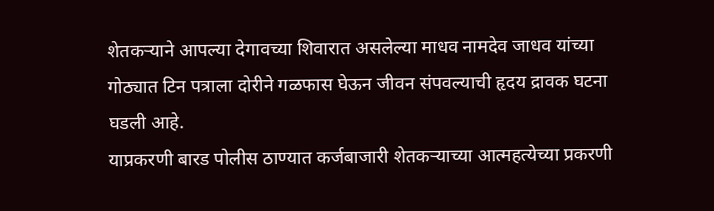शेतकऱ्याने आपल्या देगावच्या शिवारात असलेल्या माधव नामदेव जाधव यांच्या गोठ्यात टिन पत्राला दोरीने गळफास घेऊन जीवन संपवल्याची हृदय द्रावक घटना घडली आहे.
याप्रकरणी बारड पोलीस ठाण्यात कर्जबाजारी शेतकऱ्याच्या आत्महत्येच्या प्रकरणी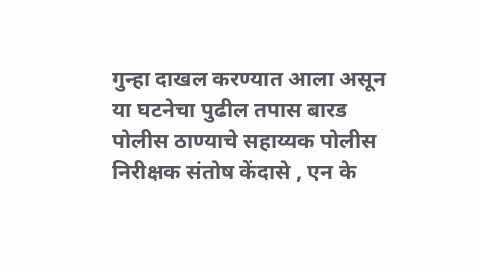गुन्हा दाखल करण्यात आला असून या घटनेचा पुढील तपास बारड पोलीस ठाण्याचे सहाय्यक पोलीस निरीक्षक संतोष केंदासे , एन के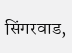सिंगरवाड,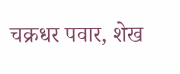चक्रधर पवार, शेख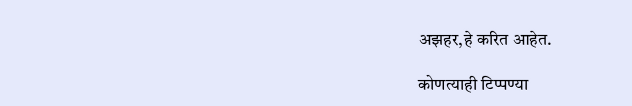अझहर,हे करित आहेत.

कोणत्याही टिप्पण्या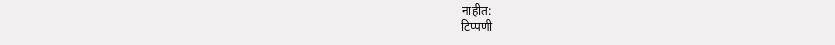नाहीत:
टिप्पणी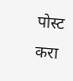पोस्ट करा